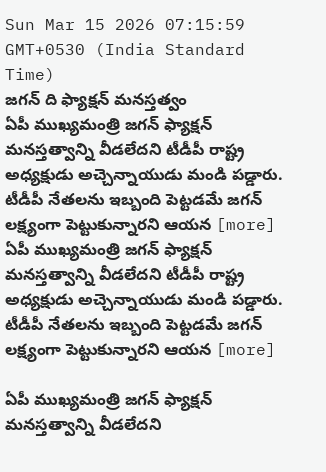Sun Mar 15 2026 07:15:59 GMT+0530 (India Standard Time)
జగన్ ది ఫ్యాక్షన్ మనస్తత్వం
ఏపీ ముఖ్యమంత్రి జగన్ ఫ్యాక్షన్ మనస్తత్వాన్ని వీడలేదని టీడీపీ రాష్ట్ర అధ్యక్షుడు అచ్చెన్నాయుడు మండి పడ్డారు. టీడీపీ నేతలను ఇబ్బంది పెట్టడమే జగన్ లక్ష్యంగా పెట్టుకున్నారని ఆయన [more]
ఏపీ ముఖ్యమంత్రి జగన్ ఫ్యాక్షన్ మనస్తత్వాన్ని వీడలేదని టీడీపీ రాష్ట్ర అధ్యక్షుడు అచ్చెన్నాయుడు మండి పడ్డారు. టీడీపీ నేతలను ఇబ్బంది పెట్టడమే జగన్ లక్ష్యంగా పెట్టుకున్నారని ఆయన [more]

ఏపీ ముఖ్యమంత్రి జగన్ ఫ్యాక్షన్ మనస్తత్వాన్ని వీడలేదని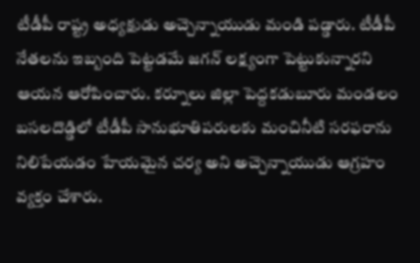టీడీపీ రాష్ట్ర అధ్యక్షుడు అచ్చెన్నాయుడు మండి పడ్డారు. టీడీపీ నేతలను ఇబ్బంది పెట్టడమే జగన్ లక్ష్యంగా పెట్టుకున్నారని ఆయన ఆరోపించారు. కర్నూలు జిల్లా పెద్దకడుబూరు మండలం బసలదొడ్డిలో టీడీపీ సానుభూతిపరులకు మంచినీటి సరఫరాను నిలిపేయడం హేయమైన చర్య అని అచ్చెన్నాయుడు ఆగ్రహం వ్యక్తం చేశారు.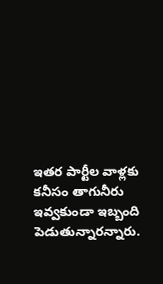ఇతర పార్టీల వాళ్లకు కనీసం తాగునీరు ఇవ్వకుండా ఇబ్బంది పెడుతున్నారన్నారు.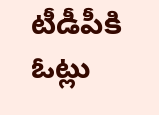టీడీపీకి ఓట్లు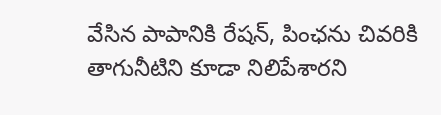వేసిన పాపానికి రేషన్, పింఛను చివరికి తాగునీటిని కూడా నిలిపేశారని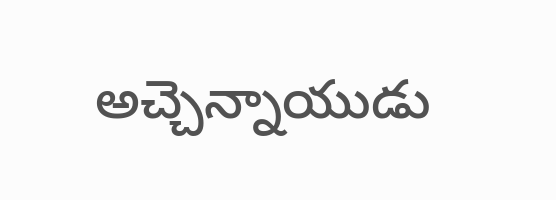అచ్చెన్నాయుడు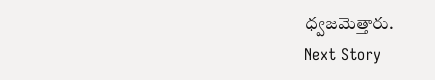ధ్వజమెత్తారు.
Next Story